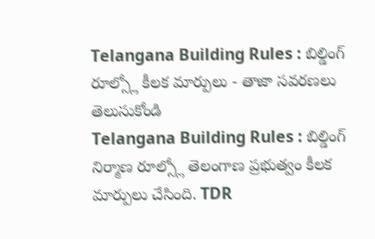Telangana Building Rules : బిల్డింగ్ రూల్స్లో కీలక మార్పులు - తాజా సవరణలు తెలుసుకోండి
Telangana Building Rules : బిల్డింగ్ నిర్మాణ రూల్స్లో తెలంగాణ ప్రభుత్వం కీలక మార్పులు చేసింది. TDR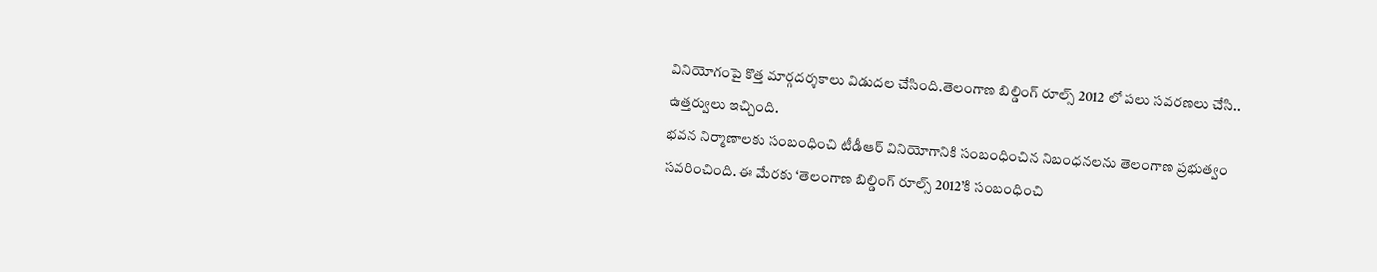వినియోగంపై కొత్త మార్గదర్శకాలు విడుదల చేసింది.తెలంగాణ బిల్డింగ్ రూల్స్ 2012 లో పలు సవరణలు చేసి.. ఉత్తర్వులు ఇచ్చింది.
భవన నిర్మాణాలకు సంబంధించి టీడీఆర్ వినియోగానికి సంబంధించిన నిబంధనలను తెలంగాణ ప్రభుత్వం సవరించింది. ఈ మేరకు ‘తెలంగాణ బిల్డింగ్ రూల్స్ 2012’కి సంబంధించి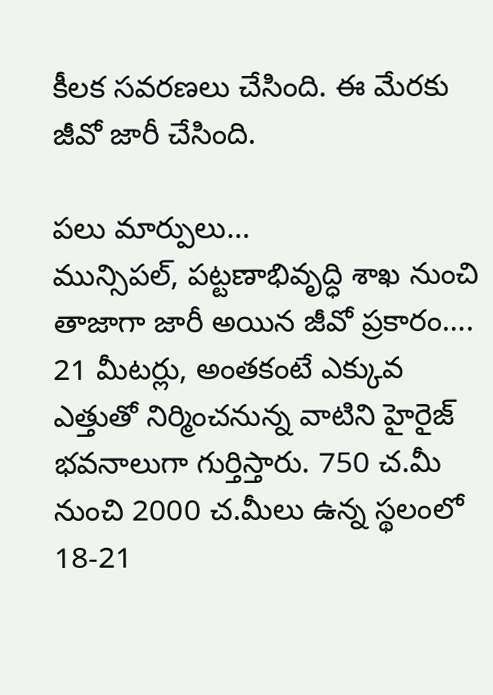కీలక సవరణలు చేసింది. ఈ మేరకు జీవో జారీ చేసింది.

పలు మార్పులు…
మున్సిపల్, పట్టణాభివృద్ధి శాఖ నుంచి తాజాగా జారీ అయిన జీవో ప్రకారం…. 21 మీటర్లు, అంతకంటే ఎక్కువ ఎత్తుతో నిర్మించనున్న వాటిని హైరైజ్ భవనాలుగా గుర్తిస్తారు. 750 చ.మీ నుంచి 2000 చ.మీలు ఉన్న స్థలంలో 18-21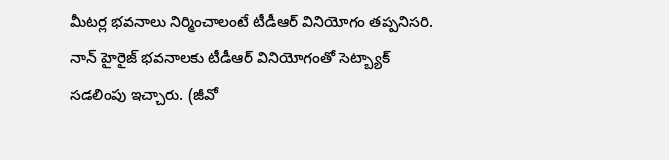మీటర్ల భవనాలు నిర్మించాలంటే టీడీఆర్ వినియోగం తప్పనిసరి. నాన్ హైరైజ్ భవనాలకు టీడీఆర్ వినియోగంతో సెట్బ్యాక్ సడలింపు ఇచ్చారు. (జీవో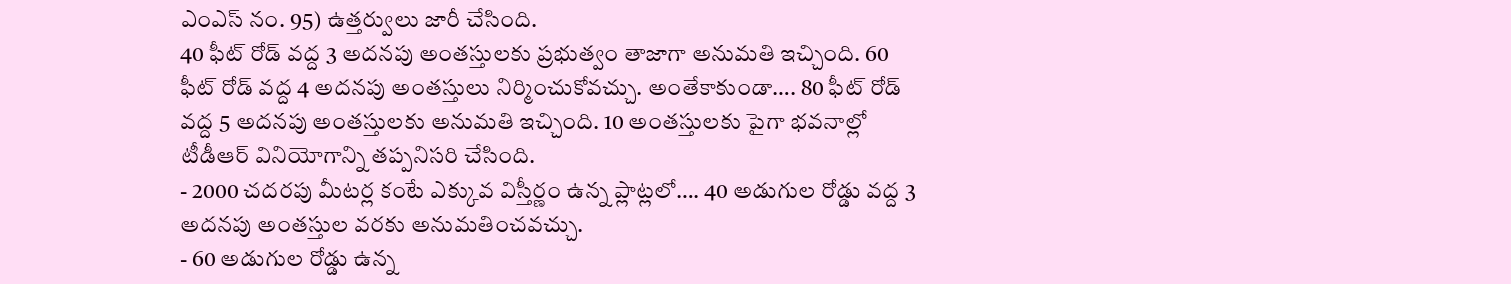ఎంఎస్ నం. 95) ఉత్తర్వులు జారీ చేసింది.
40 ఫీట్ రోడ్ వద్ద 3 అదనపు అంతస్తులకు ప్రభుత్వం తాజాగా అనుమతి ఇచ్చింది. 60 ఫీట్ రోడ్ వద్ద 4 అదనపు అంతస్తులు నిర్మించుకోవచ్చు. అంతేకాకుండా…. 80 ఫీట్ రోడ్ వద్ద 5 అదనపు అంతస్తులకు అనుమతి ఇచ్చింది. 10 అంతస్తులకు పైగా భవనాల్లో టీడీఆర్ వినియోగాన్ని తప్పనిసరి చేసింది.
- 2000 చదరపు మీటర్ల కంటే ఎక్కువ విస్తీర్ణం ఉన్న ప్లాట్లలో…. 40 అడుగుల రోడ్డు వద్ద 3 అదనపు అంతస్తుల వరకు అనుమతించవచ్చు.
- 60 అడుగుల రోడ్డు ఉన్న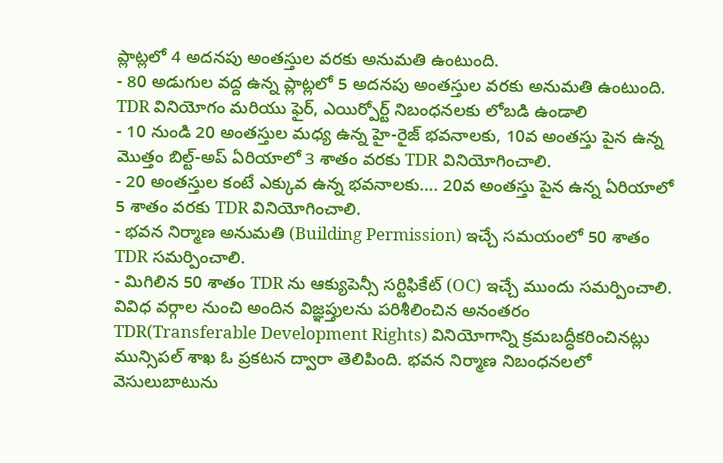ప్లాట్లలో 4 అదనపు అంతస్తుల వరకు అనుమతి ఉంటుంది.
- 80 అడుగుల వద్ద ఉన్న ప్లాట్లలో 5 అదనపు అంతస్తుల వరకు అనుమతి ఉంటుంది. TDR వినియోగం మరియు ఫైర్, ఎయిర్పోర్ట్ నిబంధనలకు లోబడి ఉండాలి
- 10 నుండి 20 అంతస్తుల మధ్య ఉన్న హై-రైజ్ భవనాలకు, 10వ అంతస్తు పైన ఉన్న మొత్తం బిల్ట్-అప్ ఏరియాలో 3 శాతం వరకు TDR వినియోగించాలి.
- 20 అంతస్తుల కంటే ఎక్కువ ఉన్న భవనాలకు…. 20వ అంతస్తు పైన ఉన్న ఏరియాలో 5 శాతం వరకు TDR వినియోగించాలి.
- భవన నిర్మాణ అనుమతి (Building Permission) ఇచ్చే సమయంలో 50 శాతం TDR సమర్పించాలి.
- మిగిలిన 50 శాతం TDR ను ఆక్యుపెన్సీ సర్టిఫికేట్ (OC) ఇచ్చే ముందు సమర్పించాలి.
వివిధ వర్గాల నుంచి అందిన విజ్ఞప్తులను పరిశీలించిన అనంతరం TDR(Transferable Development Rights) వినియోగాన్ని క్రమబద్ధీకరించినట్లు మున్సిపల్ శాఖ ఓ ప్రకటన ద్వారా తెలిపింది. భవన నిర్మాణ నిబంధనలలో వెసులుబాటును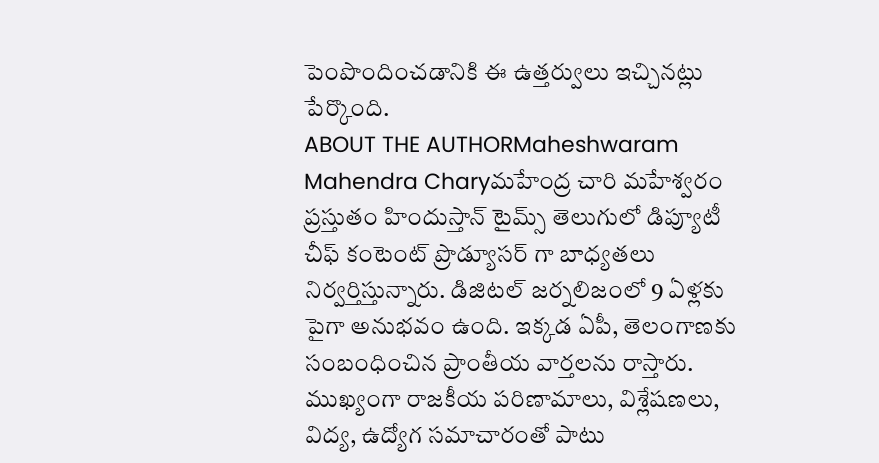పెంపొందించడానికి ఈ ఉత్తర్వులు ఇచ్చినట్లు పేర్కొంది.
ABOUT THE AUTHORMaheshwaram Mahendra Charyమహేంద్ర చారి మహేశ్వరం ప్రస్తుతం హిందుస్తాన్ టైమ్స్ తెలుగులో డిప్యూటీ చీఫ్ కంటెంట్ ప్రొడ్యూసర్ గా బాధ్యతలు నిర్వర్తిస్తున్నారు. డిజిటల్ జర్నలిజంలో 9 ఏళ్లకు పైగా అనుభవం ఉంది. ఇక్కడ ఏపీ, తెలంగాణకు సంబంధించిన ప్రాంతీయ వార్తలను రాస్తారు. ముఖ్యంగా రాజకీయ పరిణామాలు, విశ్లేషణలు, విద్య, ఉద్యోగ సమాచారంతో పాటు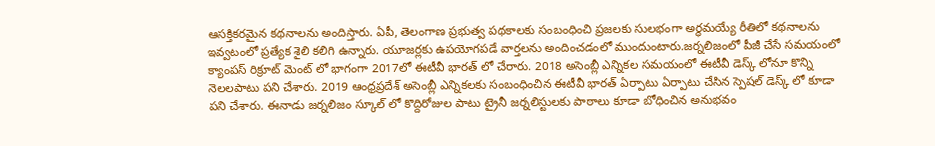ఆసక్తికరమైన కథనాలను అందిస్తారు. ఏపీ, తెలంగాణ ప్రభుత్వ పథకాలకు సంబంధించి ప్రజలకు సులభంగా అర్థమయ్యే రీతిలో కథనాలను ఇవ్వటంలో ప్రత్యేక శైలి కలిగి ఉన్నారు. యూజర్లకు ఉపయోగపడే వార్తలను అందించడంలో ముందుంటారు.జర్నలిజంలో పీజీ చేసే సమయంలో క్యాంపస్ రిక్రూట్ మెంట్ లో భాగంగా 2017లో ఈటీవీ భారత్ లో చేరారు. 2018 అసెంబ్లీ ఎన్నికల సమయంలో ఈటీవీ డెస్క్ లోనూ కొన్ని నెలలపాటు పని చేశారు. 2019 ఆంధ్రప్రదేశ్ అసెంబ్లీ ఎన్నికలకు సంబంధించిన ఈటీవీ భారత్ ఏర్పాటు ఏర్పాటు చేసిన స్పెషల్ డెస్క్ లో కూడా పని చేశారు. ఈనాడు జర్నలిజం స్కూల్ లో కొద్దిరోజుల పాటు ట్రైనీ జర్నలిస్టులకు పాఠాలు కూడా బోధించిన అనుభవం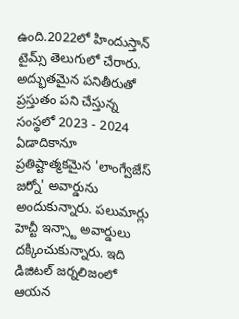ఉంది.2022లో హిందుస్తాన్ టైమ్స్ తెలుగులో చేరారు. అద్భుతమైన పనితీరుతో ప్రస్తుతం పని చేస్తున్న సంస్థలో 2023 - 2024 ఏడాదికానూ ప్రతిష్టాత్మకమైన 'లాంగ్వేజేస్ జర్నో' అవార్డును అందుకున్నారు. పలుమార్లు హెచ్టీ ఇన్స్టా అవార్డులు దక్కించుకున్నారు. ఇది డిజిటల్ జర్నలిజంలో ఆయన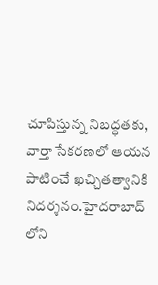చూపిస్తున్న నిబద్ధతకు, వార్తా సేకరణలో ఆయన పాటించే ఖచ్చితత్వానికి నిదర్శనం.హైదరాబాద్ లోని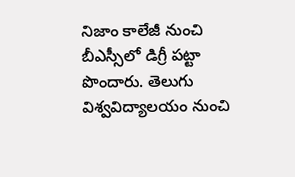నిజాం కాలేజీ నుంచి బీఎస్సీలో డిగ్రీ పట్టా పొందారు. తెలుగు విశ్వవిద్యాలయం నుంచి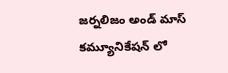జర్నలిజం అండ్ మాస్ కమ్యూనికేషన్ లో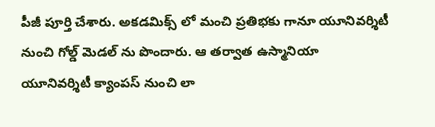పీజీ పూర్తి చేశారు. అకడమిక్స్ లో మంచి ప్రతిభకు గానూ యూనివర్శిటీ నుంచి గోల్డ్ మెడల్ ను పొందారు. ఆ తర్వాత ఉస్మానియా యూనివర్శిటీ క్యాంపస్ నుంచి లా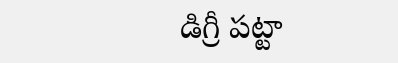డిగ్రీ పట్టా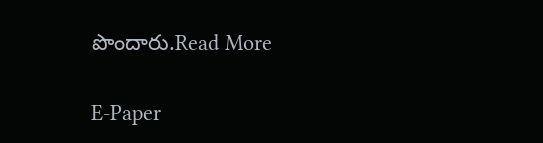పొందారు.Read More

E-Paper